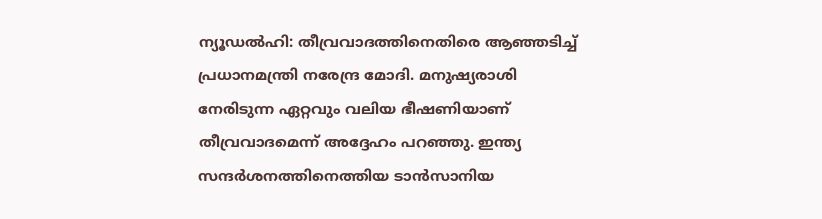ന്യൂഡൽഹി: തീവ്രവാദത്തിനെതിരെ ആഞ്ഞടിച്ച് പ്രധാനമന്ത്രി നരേന്ദ്ര മോദി. മനുഷ്യരാശി നേരിടുന്ന ഏറ്റവും വലിയ ഭീഷണിയാണ് തീവ്രവാദമെന്ന് അദ്ദേഹം പറഞ്ഞു. ഇന്ത്യ സന്ദർശനത്തിനെത്തിയ ടാൻസാനിയ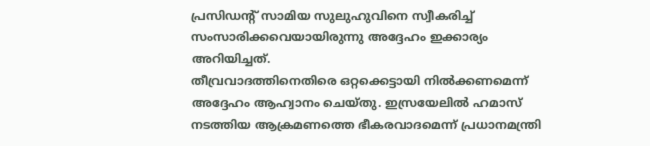പ്രസിഡന്റ് സാമിയ സുലുഹുവിനെ സ്വീകരിച്ച് സംസാരിക്കവെയായിരുന്നു അദ്ദേഹം ഇക്കാര്യം അറിയിച്ചത്.
തീവ്രവാദത്തിനെതിരെ ഒറ്റക്കെട്ടായി നിൽക്കണമെന്ന് അദ്ദേഹം ആഹ്വാനം ചെയ്തു. ഇസ്രയേലിൽ ഹമാസ് നടത്തിയ ആക്രമണത്തെ ഭീകരവാദമെന്ന് പ്രധാനമന്ത്രി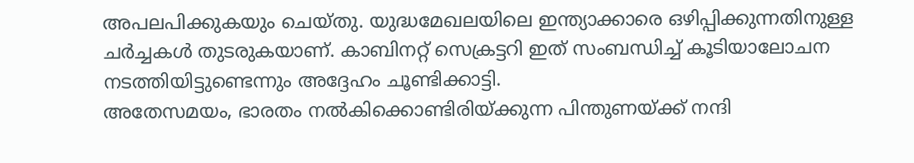അപലപിക്കുകയും ചെയ്തു. യുദ്ധമേഖലയിലെ ഇന്ത്യാക്കാരെ ഒഴിപ്പിക്കുന്നതിനുള്ള ചർച്ചകൾ തുടരുകയാണ്. കാബിനറ്റ് സെക്രട്ടറി ഇത് സംബന്ധിച്ച് കൂടിയാലോചന നടത്തിയിട്ടുണ്ടെന്നും അദ്ദേഹം ചൂണ്ടിക്കാട്ടി.
അതേസമയം, ഭാരതം നൽകിക്കൊണ്ടിരിയ്ക്കുന്ന പിന്തുണയ്ക്ക് നന്ദി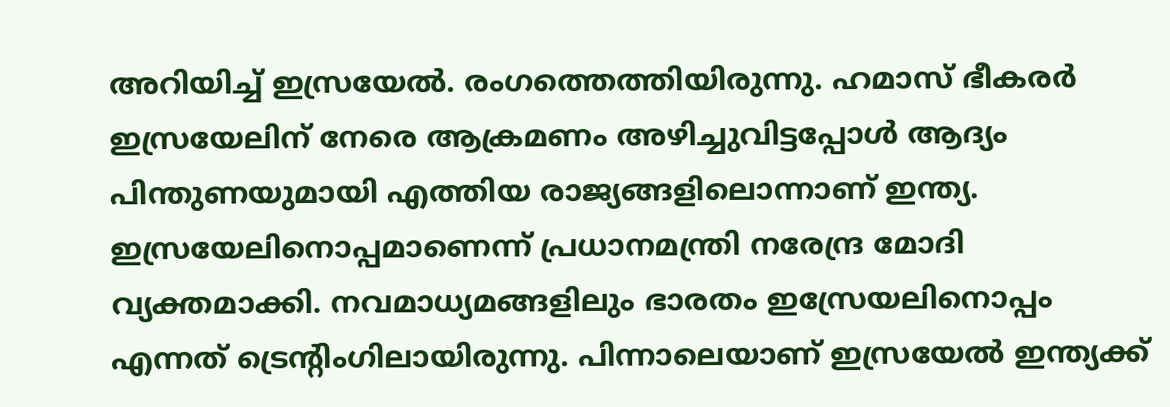അറിയിച്ച് ഇസ്രയേൽ. രംഗത്തെത്തിയിരുന്നു. ഹമാസ് ഭീകരർ ഇസ്രയേലിന് നേരെ ആക്രമണം അഴിച്ചുവിട്ടപ്പോൾ ആദ്യം പിന്തുണയുമായി എത്തിയ രാജ്യങ്ങളിലൊന്നാണ് ഇന്ത്യ. ഇസ്രയേലിനൊപ്പമാണെന്ന് പ്രധാനമന്ത്രി നരേന്ദ്ര മോദി വ്യക്തമാക്കി. നവമാധ്യമങ്ങളിലും ഭാരതം ഇസ്രേയലിനൊപ്പം എന്നത് ട്രെന്റിംഗിലായിരുന്നു. പിന്നാലെയാണ് ഇസ്രയേൽ ഇന്ത്യക്ക്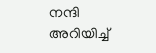നന്ദി അറിയിച്ച്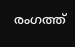രംഗത്ത്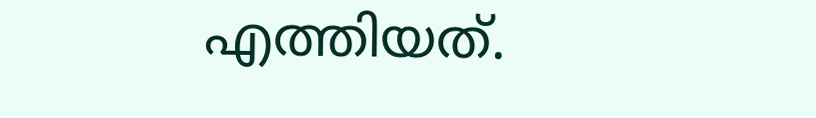എത്തിയത്.